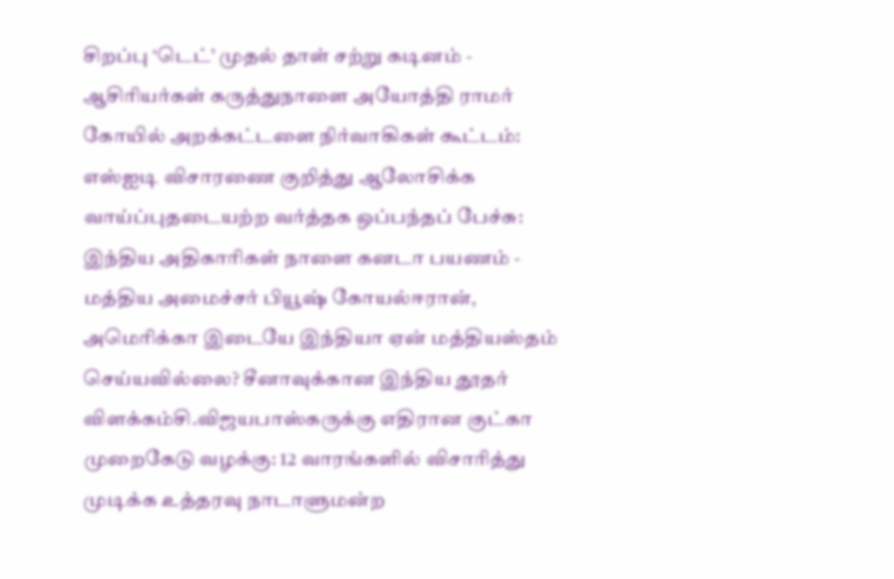சிறப்பு ‘டெட்’ முதல் தாள் சற்று கடினம் - ஆசிரியர்கள் கருத்துநாளை அயோத்தி ராமர் கோயில் அறக்கட்டளை நிர்வாகிகள் கூட்டம்: எஸ்ஐடி விசாரணை குறித்து ஆலோசிக்க வாய்ப்புதடையற்ற வர்த்தக ஒப்பந்தப் பேச்சு: இந்திய அதிகாரிகள் நாளை கனடா பயணம் - மத்திய அமைச்சர் பியூஷ் கோயல்ஈரான், அமெரிக்கா இடையே இந்தியா ஏன் மத்தியஸ்தம் செய்யவில்லை? சீனாவுக்கான இந்திய தூதர் விளக்கம்சி.விஜயபாஸ்கருக்கு எதிரான குட்கா முறைகேடு வழக்கு: 12 வாரங்களில் விசாரித்து முடிக்க உத்தரவு நாடாளுமன்ற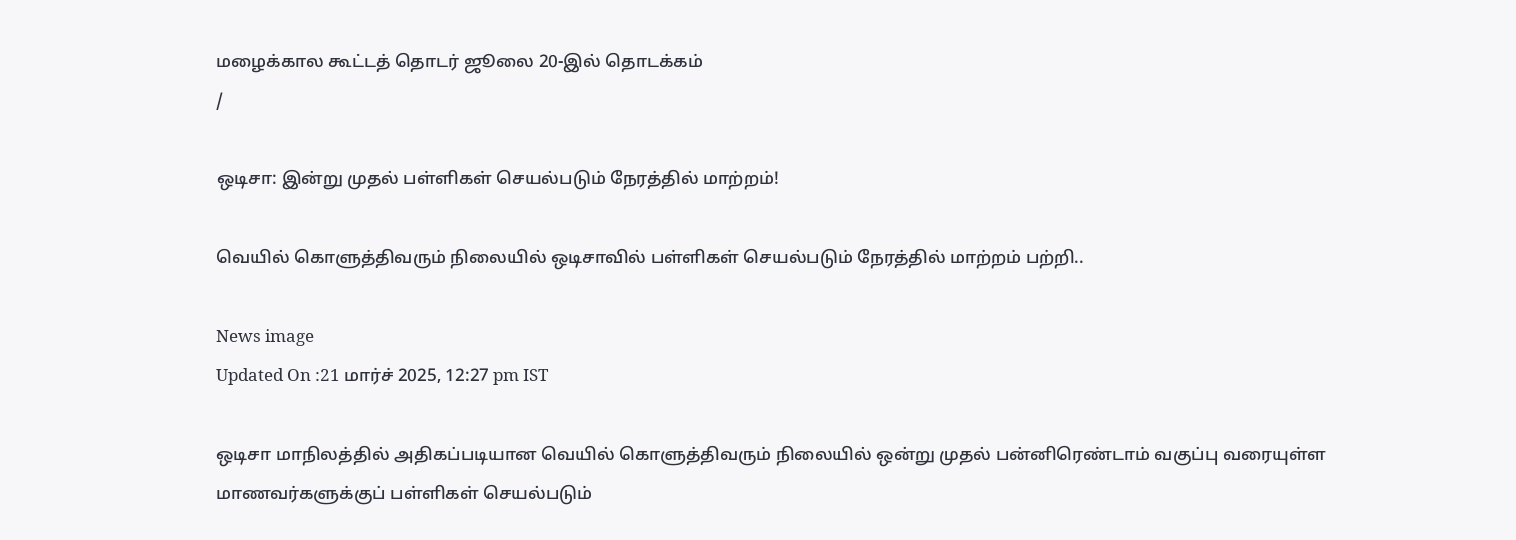மழைக்கால கூட்டத் தொடர் ஜூலை 20-இல் தொடக்கம்
/

ஒடிசா: இன்று முதல் பள்ளிகள் செயல்படும் நேரத்தில் மாற்றம்!

வெயில் கொளுத்திவரும் நிலையில் ஒடிசாவில் பள்ளிகள் செயல்படும் நேரத்தில் மாற்றம் பற்றி..

News image
Updated On :21 மார்ச் 2025, 12:27 pm IST

ஒடிசா மாநிலத்தில் அதிகப்படியான வெயில் கொளுத்திவரும் நிலையில் ஒன்று முதல் பன்னிரெண்டாம் வகுப்பு வரையுள்ள மாணவர்களுக்குப் பள்ளிகள் செயல்படும்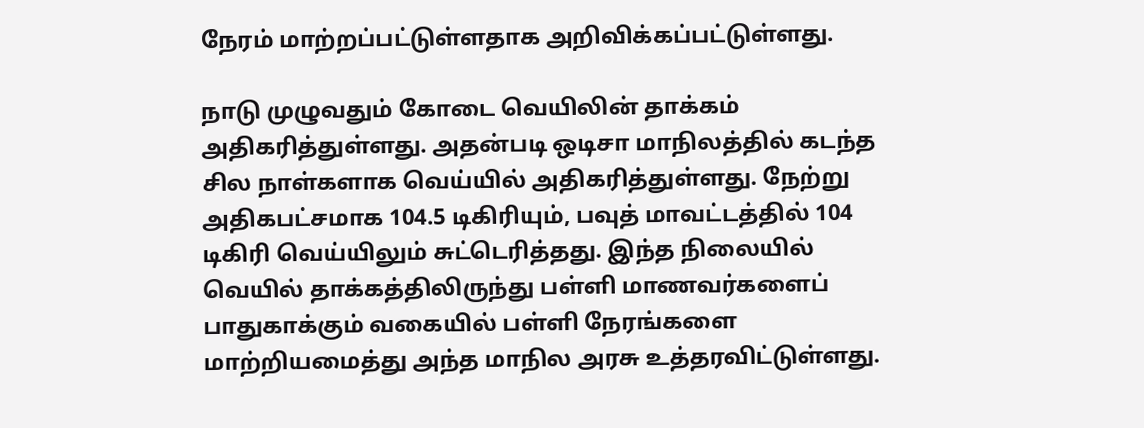நேரம் மாற்றப்பட்டுள்ளதாக அறிவிக்கப்பட்டுள்ளது.

நாடு முழுவதும் கோடை வெயிலின் தாக்கம் அதிகரித்துள்ளது. அதன்படி ஒடிசா மாநிலத்தில் கடந்த சில நாள்களாக வெய்யில் அதிகரித்துள்ளது. நேற்று அதிகபட்சமாக 104.5 டிகிரியும், பவுத் மாவட்டத்தில் 104 டிகிரி வெய்யிலும் சுட்டெரித்தது. இந்த நிலையில் வெயில் தாக்கத்திலிருந்து பள்ளி மாணவர்களைப் பாதுகாக்கும் வகையில் பள்ளி நேரங்களை மாற்றியமைத்து அந்த மாநில அரசு உத்தரவிட்டுள்ளது.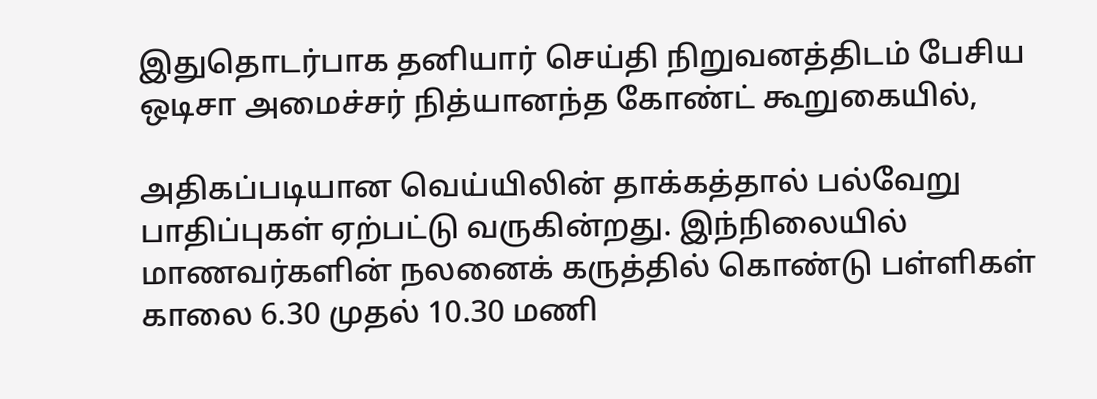இதுதொடர்பாக தனியார் செய்தி நிறுவனத்திடம் பேசிய ஒடிசா அமைச்சர் நித்யானந்த கோண்ட் கூறுகையில்,

அதிகப்படியான வெய்யிலின் தாக்கத்தால் பல்வேறு பாதிப்புகள் ஏற்பட்டு வருகின்றது. இந்நிலையில் மாணவர்களின் நலனைக் கருத்தில் கொண்டு பள்ளிகள் காலை 6.30 முதல் 10.30 மணி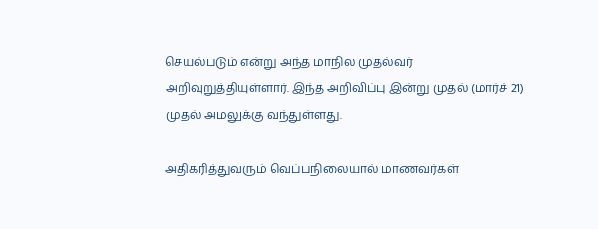செயல்படும் என்று அந்த மாநில முதல்வர் அறிவுறுத்தியுள்ளார். இந்த அறிவிப்பு இன்று முதல் (மார்ச் 21) முதல் அமலுக்கு வந்துள்ளது.

அதிகரித்துவரும் வெப்பநிலையால் மாணவர்கள்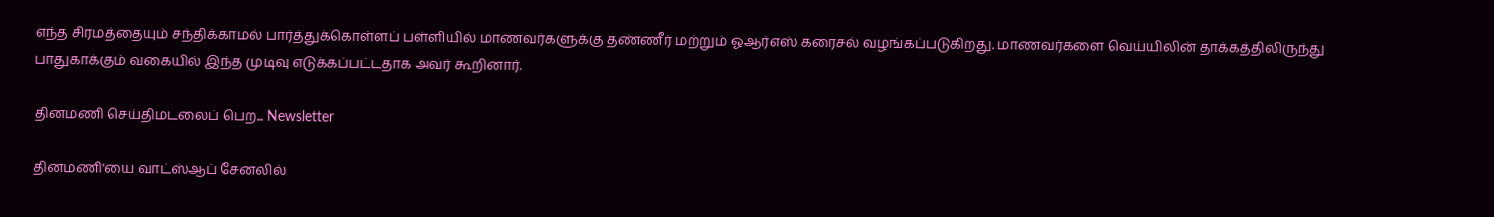எந்த சிரமத்தையும் சந்திக்காமல் பார்த்துக்கொள்ளப் பள்ளியில் மாணவர்களுக்கு தண்ணீர் மற்றும் ஓஆர்எஸ் கரைசல் வழங்கப்படுகிறது. மாணவர்களை வெய்யிலின் தாக்கத்திலிருந்து பாதுகாக்கும் வகையில் இந்த முடிவு எடுக்கப்பட்டதாக அவர் கூறினார்.

தினமணி செய்திமடலைப் பெற... Newsletter

தினமணி'யை வாட்ஸ்ஆப் சேனலில்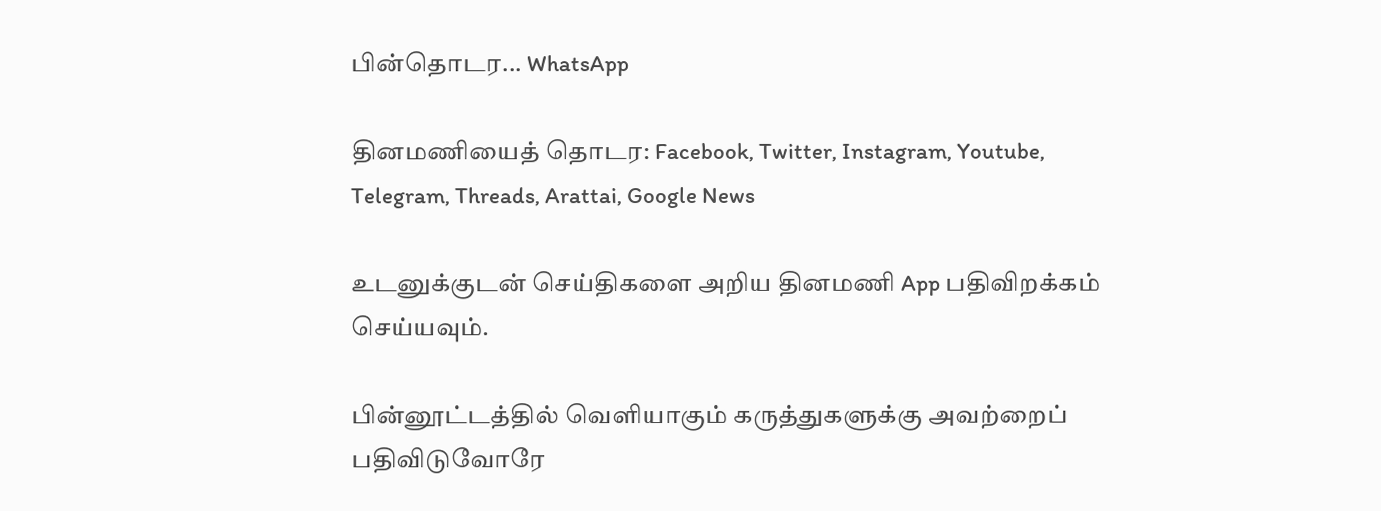பின்தொடர... WhatsApp

தினமணியைத் தொடர: Facebook, Twitter, Instagram, Youtube, Telegram, Threads, Arattai, Google News

உடனுக்குடன் செய்திகளை அறிய தினமணி App பதிவிறக்கம் செய்யவும்.

பின்னூட்டத்தில் வெளியாகும் கருத்துகளுக்கு அவற்றைப் பதிவிடுவோரே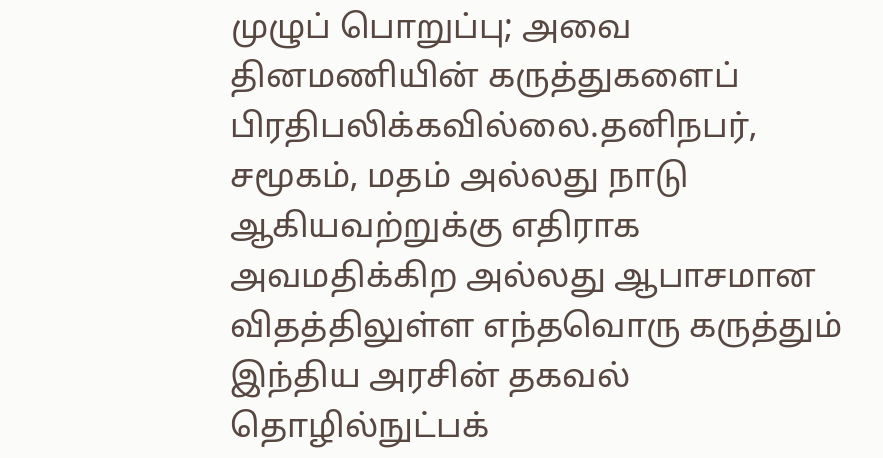முழுப் பொறுப்பு; அவை தினமணியின் கருத்துகளைப் பிரதிபலிக்கவில்லை.தனிநபர், சமூகம், மதம் அல்லது நாடு ஆகியவற்றுக்கு எதிராக அவமதிக்கிற அல்லது ஆபாசமான விதத்திலுள்ள எந்தவொரு கருத்தும் இந்திய அரசின் தகவல் தொழில்நுட்பக்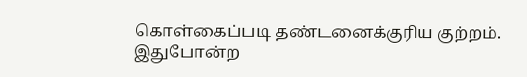கொள்கைப்படி தண்டனைக்குரிய குற்றம். இதுபோன்ற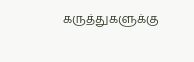கருத்துகளுக்கு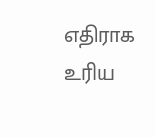எதிராக உரிய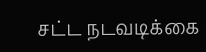சட்ட நடவடிக்கை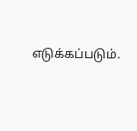எடுக்கப்படும்.